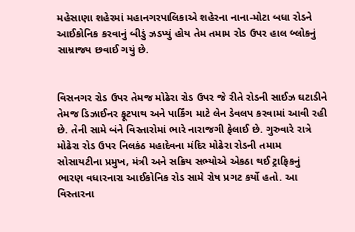મહેસાણા શહેરમાં મહાનગરપાલિકાએ શહેરના નાના-મોટા બધા રોડને આઈકોનિક કરવાનું બીડું ઝડપ્યું હોય તેમ તમામ રોડ ઉપર હાલ બ્લોકનું સામ્રાજ્ય છવાઈ ગયું છે.


વિસનગર રોડ ઉપર તેમજ મોઢેરા રોડ ઉપર જે રીતે રોડની સાઈઝ ઘટાડીને તેમજ ડિઝાઈનર ફૂટપાથ અને પાર્કિંગ માટે લેન ડેવલપ કરવામાં આવી રહી છે. તેની સામે બંને વિસ્તારોમાં ભારે નારાજગી ફેલાઈ છે. ગુરુવારે રાત્રે મોઢેરા રોડ ઉપર નિલકંઠ મહાદેવના મંદિર મોઢેરા રોડની તમામ સોસાયટીના પ્રમુખ, મંત્રી અને સક્રિય સભ્યોએ એકઠા થઈ ટ્રાફિકનું ભારણ વધારનારા આઈકોનિક રોડ સામે રોષ પ્રગટ કર્યો હતો. આ વિસ્તારના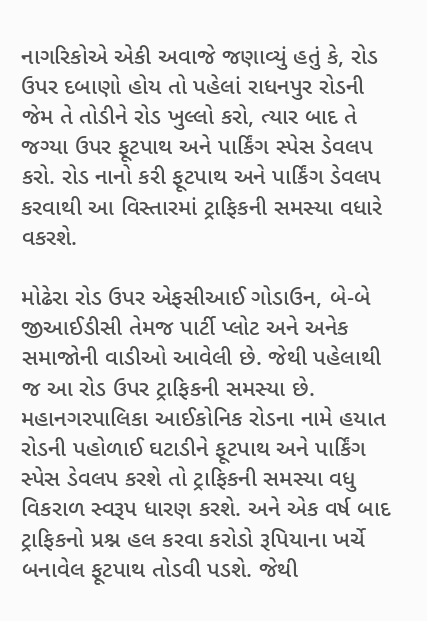નાગરિકોએ એકી અવાજે જણાવ્યું હતું કે, રોડ ઉપર દબાણો હોય તો પહેલાં રાધનપુર રોડની જેમ તે તોડીને રોડ ખુલ્લો કરો, ત્યાર બાદ તે જગ્યા ઉપર ફૂટપાથ અને પાર્કિંગ સ્પેસ ડેવલપ કરો. રોડ નાનો કરી ફૂટપાથ અને પાર્કિંગ ડેવલપ કરવાથી આ વિસ્તારમાં ટ્રાફિકની સમસ્યા વધારે વકરશે.

મોઢેરા રોડ ઉપર એફસીઆઈ ગોડાઉન, બે-બે જીઆઈડીસી તેમજ પાર્ટી પ્લોટ અને અનેક સમાજોની વાડીઓ આવેલી છે. જેથી પહેલાથી જ આ રોડ ઉપર ટ્રાફિકની સમસ્યા છે. મહાનગરપાલિકા આઈકોનિક રોડના નામે હયાત રોડની પહોળાઈ ઘટાડીને ફૂટપાથ અને પાર્કિંગ સ્પેસ ડેવલપ કરશે તો ટ્રાફિકની સમસ્યા વધુ વિકરાળ સ્વરૂપ ધારણ કરશે. અને એક વર્ષ બાદ ટ્રાફિકનો પ્રશ્ન હલ કરવા કરોડો રૂપિયાના ખર્ચે બનાવેલ ફૂટપાથ તોડવી પડશે. જેથી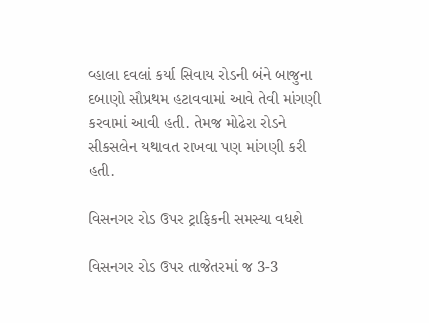વ્હાલા દવલાં કર્યા સિવાય રોડની બંને બાજુના દબાણો સૌપ્રથમ હટાવવામાં આવે તેવી માંગણી કરવામાં આવી હતી. તેમજ મોઢેરા રોડને સીકસલેન યથાવત રાખવા પણ માંગણી કરી હતી.

વિસનગર રોડ ઉપર ટ્રાફિકની સમસ્યા વધશે

વિસનગર રોડ ઉપર તાજેતરમાં જ 3-3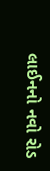લાઈનનો નવો રોડ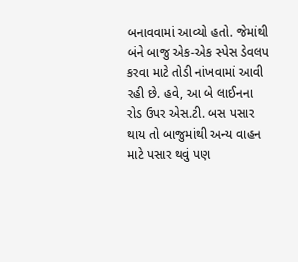બનાવવામાં આવ્યો હતો. જેમાંથી બંને બાજુ એક-એક સ્પેસ ડેવલપ કરવા માટે તોડી નાંખવામાં આવી રહી છે. હવે, આ બે લાઈનના રોડ ઉપર એસ.ટી. બસ પસાર થાય તો બાજુમાંથી અન્ય વાહન માટે પસાર થવું પણ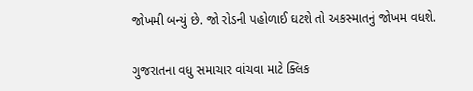જોખમી બન્યું છે. જો રોડની પહોળાઈ ઘટશે તો અકસ્માતનું જોખમ વધશે.

ગુજરાતના વધુ સમાચાર વાંચવા માટે ક્લિક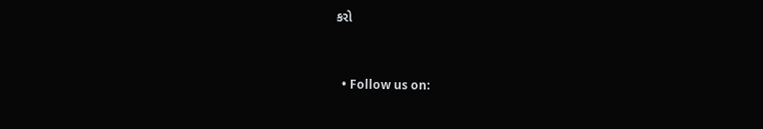કરો


  • Follow us on: